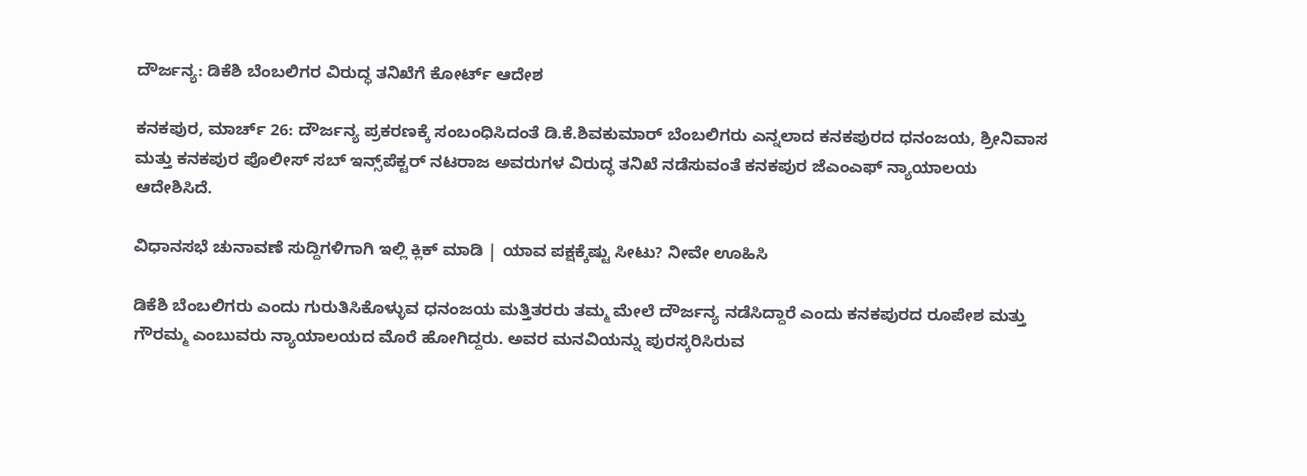ದೌರ್ಜನ್ಯ: ಡಿಕೆಶಿ ಬೆಂಬಲಿಗರ ವಿರುದ್ಧ ತನಿಖೆಗೆ ಕೋರ್ಟ್ ಆದೇಶ

ಕನಕಪುರ, ಮಾರ್ಚ್ 26: ದೌರ್ಜನ್ಯ ಪ್ರಕರಣಕ್ಕೆ ಸಂಬಂಧಿಸಿದಂತೆ ಡಿ.ಕೆ.ಶಿವಕುಮಾರ್ ಬೆಂಬಲಿಗರು ಎನ್ನಲಾದ ಕನಕಪುರದ ಧನಂಜಯ, ಶ್ರೀನಿವಾಸ ಮತ್ತು ಕನಕಪುರ ಪೊಲೀಸ್ ಸಬ್ ಇನ್ಸ್‌ಪೆಕ್ಟರ್‌ ನಟರಾಜ ಅವರುಗಳ ವಿರುದ್ಧ ತನಿಖೆ ನಡೆಸುವಂತೆ ಕನಕಪುರ ಜೆಎಂಎಫ್ ನ್ಯಾಯಾಲಯ ಆದೇಶಿಸಿದೆ.

ವಿಧಾನಸಭೆ ಚುನಾವಣೆ ಸುದ್ದಿಗಳಿಗಾಗಿ ಇಲ್ಲಿ ಕ್ಲಿಕ್ ಮಾಡಿ | ಯಾವ ಪಕ್ಷಕ್ಕೆಷ್ಟು ಸೀಟು? ನೀವೇ ಊಹಿಸಿ

ಡಿಕೆಶಿ ಬೆಂಬಲಿಗರು ಎಂದು ಗುರುತಿಸಿಕೊಳ್ಳುವ ಧನಂಜಯ ಮತ್ತಿತರರು ತಮ್ಮ ಮೇಲೆ ದೌರ್ಜನ್ಯ ನಡೆಸಿದ್ದಾರೆ ಎಂದು ಕನಕಪುರದ ರೂಪೇಶ ಮತ್ತು ಗೌರಮ್ಮ ಎಂಬುವರು ನ್ಯಾಯಾಲಯದ ಮೊರೆ ಹೋಗಿದ್ದರು. ಅವರ ಮನವಿಯನ್ನು ಪುರಸ್ಕರಿಸಿರುವ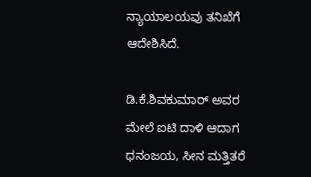ನ್ಯಾಯಾಲಯವು ತನಿಖೆಗೆ ಆದೇಶಿಸಿದೆ.

ಡಿ.ಕೆ.ಶಿವಕುಮಾರ್ ಅವರ ಮೇಲೆ ಐಟಿ ದಾಳಿ ಆದಾಗ ಧನಂಜಯ, ಸೀನ ಮತ್ತಿತರೆ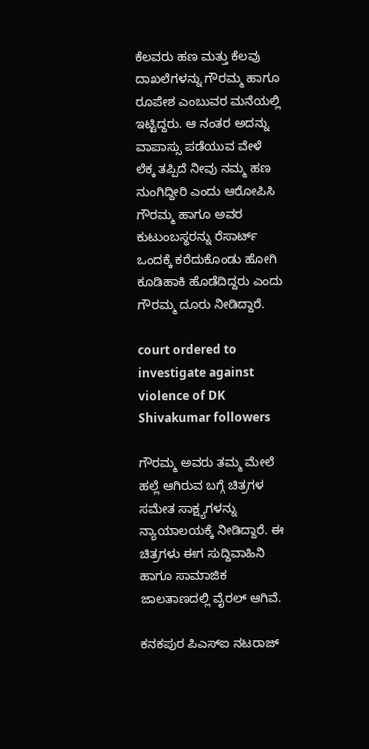ಕೆಲವರು ಹಣ ಮತ್ತು ಕೆಲವು ದಾಖಲೆಗಳನ್ನು ಗೌರಮ್ಮ ಹಾಗೂ ರೂಪೇಶ ಎಂಬುವರ ಮನೆಯಲ್ಲಿ ಇಟ್ಟಿದ್ದರು. ಆ ನಂತರ ಅದನ್ನು ವಾಪಾಸ್ಸು ಪಡೆಯುವ ವೇಳೆ ಲೆಕ್ಕ ತಪ್ಪಿದೆ ನೀವು ನಮ್ಮ ಹಣ ನುಂಗಿದ್ದೀರಿ ಎಂದು ಆರೋಪಿಸಿ ಗೌರಮ್ಮ ಹಾಗೂ ಅವರ ಕುಟುಂಬಸ್ಥರನ್ನು ರೆಸಾರ್ಟ್ ಒಂದಕ್ಕೆ ಕರೆದುಕೊಂಡು ಹೋಗಿ ಕೂಡಿಹಾಕಿ ಹೊಡೆದಿದ್ದರು ಎಂದು ಗೌರಮ್ಮ ದೂರು ನೀಡಿದ್ದಾರೆ.

court ordered to investigate against violence of DK Shivakumar followers

ಗೌರಮ್ಮ ಅವರು ತಮ್ಮ ಮೇಲೆ ಹಲ್ಲೆ ಆಗಿರುವ ಬಗ್ಗೆ ಚಿತ್ರಗಳ ಸಮೇತ ಸಾಕ್ಷ್ಯಗಳನ್ನು ನ್ಯಾಯಾಲಯಕ್ಕೆ ನೀಡಿದ್ದಾರೆ. ಈ ಚಿತ್ರಗಳು ಈಗ ಸುದ್ದಿವಾಹಿನಿ ಹಾಗೂ ಸಾಮಾಜಿಕ ಜಾಲತಾಣದಲ್ಲಿ ವೈರಲ್ ಆಗಿವೆ.

ಕನಕಪುರ ಪಿಎಸ್‌ಐ ನಟರಾಜ್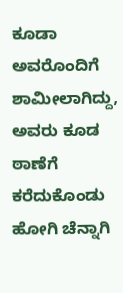ಕೂಡಾ ಅವರೊಂದಿಗೆ ಶಾಮೀಲಾಗಿದ್ದು, ಅವರು ಕೂಡ ಠಾಣೆಗೆ ಕರೆದುಕೊಂಡು ಹೋಗಿ ಚೆನ್ನಾಗಿ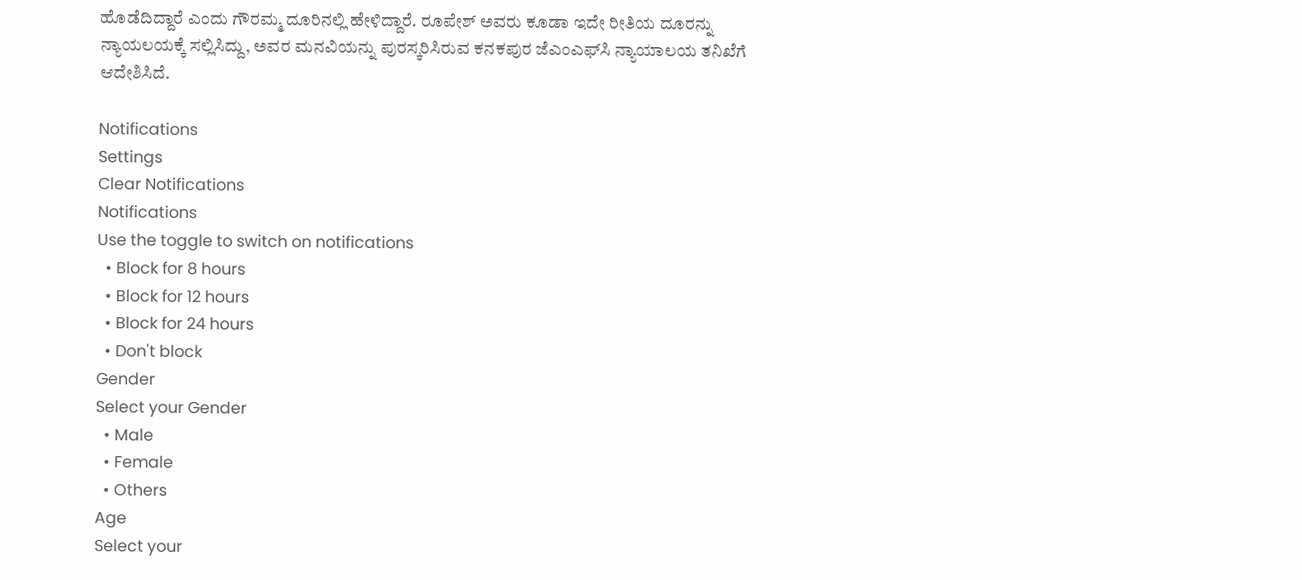ಹೊಡೆದಿದ್ದಾರೆ ಎಂದು ಗೌರಮ್ಮ ದೂರಿನಲ್ಲಿ ಹೇಳಿದ್ದಾರೆ. ರೂಪೇಶ್ ಅವರು ಕೂಡಾ ಇದೇ ರೀತಿಯ ದೂರನ್ನು ನ್ಯಾಯಲಯಕ್ಕೆ ಸಲ್ಲಿಸಿದ್ದು, ಅವರ ಮನವಿಯನ್ನು ಪುರಸ್ಕರಿಸಿರುವ ಕನಕಪುರ ಜೆಎಂಎಫ್‌ಸಿ ನ್ಯಾಯಾಲಯ ತನಿಖೆಗೆ ಆದೇಶಿಸಿದೆ.

Notifications
Settings
Clear Notifications
Notifications
Use the toggle to switch on notifications
  • Block for 8 hours
  • Block for 12 hours
  • Block for 24 hours
  • Don't block
Gender
Select your Gender
  • Male
  • Female
  • Others
Age
Select your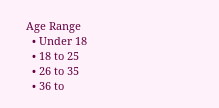Age Range
  • Under 18
  • 18 to 25
  • 26 to 35
  • 36 to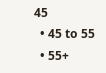45
  • 45 to 55
  • 55+